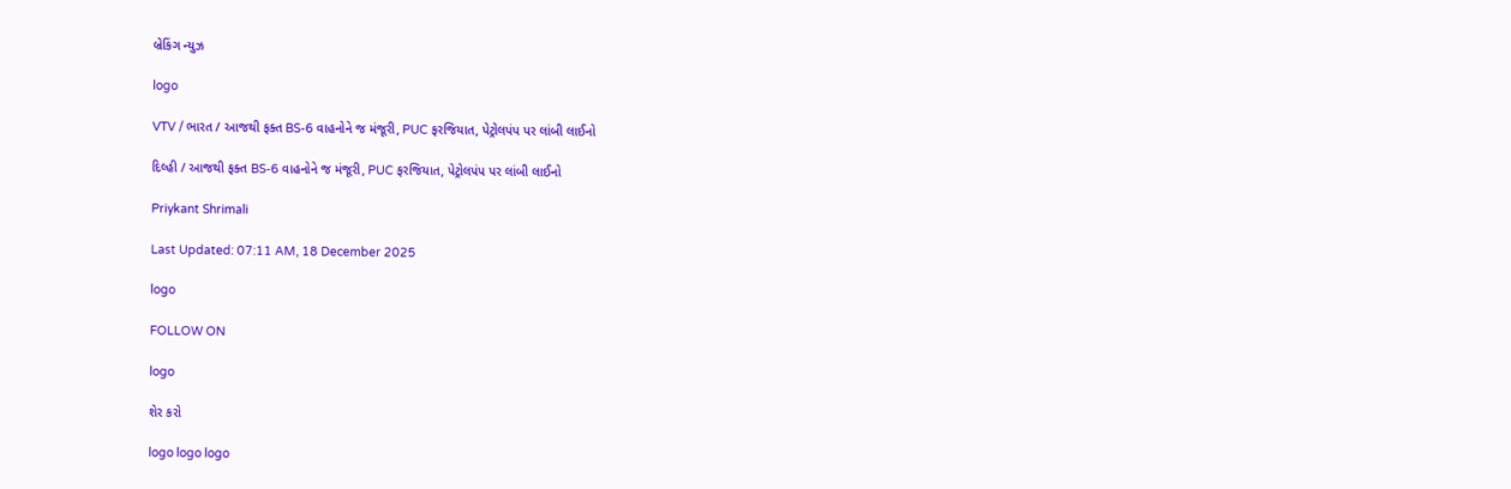બ્રેકિંગ ન્યુઝ

logo

VTV / ભારત / આજથી ફક્ત BS-6 વાહનોને જ મંજૂરી, PUC ફરજિયાત, પેટ્રોલપંપ પર લાંબી લાઈનો

દિલ્હી / આજથી ફક્ત BS-6 વાહનોને જ મંજૂરી, PUC ફરજિયાત, પેટ્રોલપંપ પર લાંબી લાઈનો

Priykant Shrimali

Last Updated: 07:11 AM, 18 December 2025

logo

FOLLOW ON

logo

શેર કરો

logo logo logo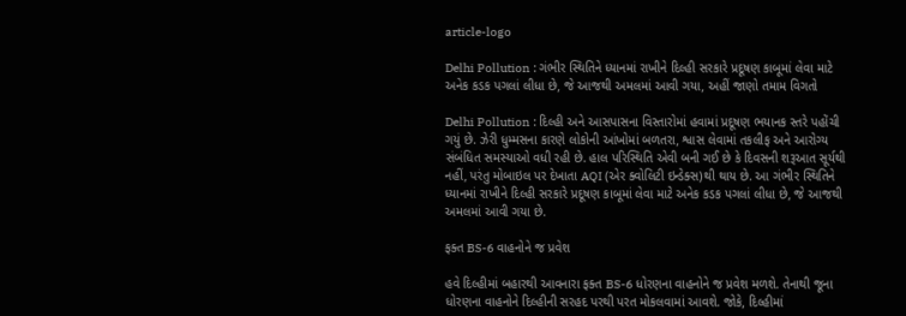article-logo

Delhi Pollution : ગંભીર સ્થિતિને ધ્યાનમાં રાખીને દિલ્હી સરકારે પ્રદૂષણ કાબૂમાં લેવા માટે અનેક કડક પગલાં લીધા છે, જે આજથી અમલમાં આવી ગયા, અહીં જાણો તમામ વિગતો

Delhi Pollution : દિલ્હી અને આસપાસના વિસ્તારોમાં હવામાં પ્રદૂષણ ભયાનક સ્તરે પહોંચી ગયું છે. ઝેરી ધુમ્મસના કારણે લોકોની આંખોમાં બળતરા, શ્વાસ લેવામાં તકલીફ અને આરોગ્ય સંબંધિત સમસ્યાઓ વધી રહી છે. હાલ પરિસ્થિતિ એવી બની ગઈ છે કે દિવસની શરૂઆત સૂર્યથી નહીં, પરંતુ મોબાઇલ પર દેખાતા AQI (એર ક્વોલિટી ઇન્ડેક્સ)થી થાય છે. આ ગંભીર સ્થિતિને ધ્યાનમાં રાખીને દિલ્હી સરકારે પ્રદૂષણ કાબૂમાં લેવા માટે અનેક કડક પગલાં લીધા છે, જે આજથી અમલમાં આવી ગયા છે.

ફક્ત BS-6 વાહનોને જ પ્રવેશ

હવે દિલ્હીમાં બહારથી આવનારા ફક્ત BS-6 ધોરણના વાહનોને જ પ્રવેશ મળશે. તેનાથી જૂના ધોરણના વાહનોને દિલ્હીની સરહદ પરથી પરત મોકલવામાં આવશે. જોકે, દિલ્હીમાં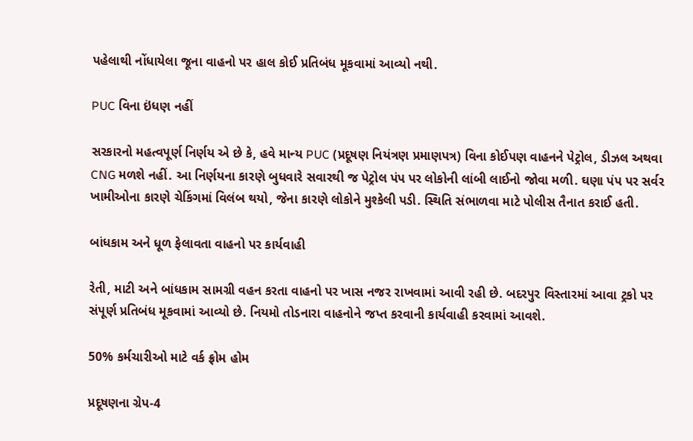પહેલાથી નોંધાયેલા જૂના વાહનો પર હાલ કોઈ પ્રતિબંધ મૂકવામાં આવ્યો નથી.

PUC વિના ઇંધણ નહીં

સરકારનો મહત્વપૂર્ણ નિર્ણય એ છે કે, હવે માન્ય PUC (પ્રદૂષણ નિયંત્રણ પ્રમાણપત્ર) વિના કોઈપણ વાહનને પેટ્રોલ, ડીઝલ અથવા CNG મળશે નહીં. આ નિર્ણયના કારણે બુધવારે સવારથી જ પેટ્રોલ પંપ પર લોકોની લાંબી લાઈનો જોવા મળી. ઘણા પંપ પર સર્વર ખામીઓના કારણે ચેકિંગમાં વિલંબ થયો, જેના કારણે લોકોને મુશ્કેલી પડી. સ્થિતિ સંભાળવા માટે પોલીસ તૈનાત કરાઈ હતી.

બાંધકામ અને ધૂળ ફેલાવતા વાહનો પર કાર્યવાહી

રેતી, માટી અને બાંધકામ સામગ્રી વહન કરતા વાહનો પર ખાસ નજર રાખવામાં આવી રહી છે. બદરપુર વિસ્તારમાં આવા ટ્રકો પર સંપૂર્ણ પ્રતિબંધ મૂકવામાં આવ્યો છે. નિયમો તોડનારા વાહનોને જપ્ત કરવાની કાર્યવાહી કરવામાં આવશે.

50% કર્મચારીઓ માટે વર્ક ફ્રોમ હોમ

પ્રદૂષણના ગ્રેપ-4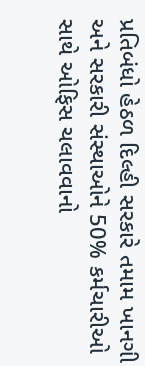પ્રતિબંધો હેઠળ દિલ્હી સરકારે તમામ ખાનગી અને સરકારી સંસ્થાઓને 50% કર્મચારીઓ સાથે ઓફિસ ચલાવવાનો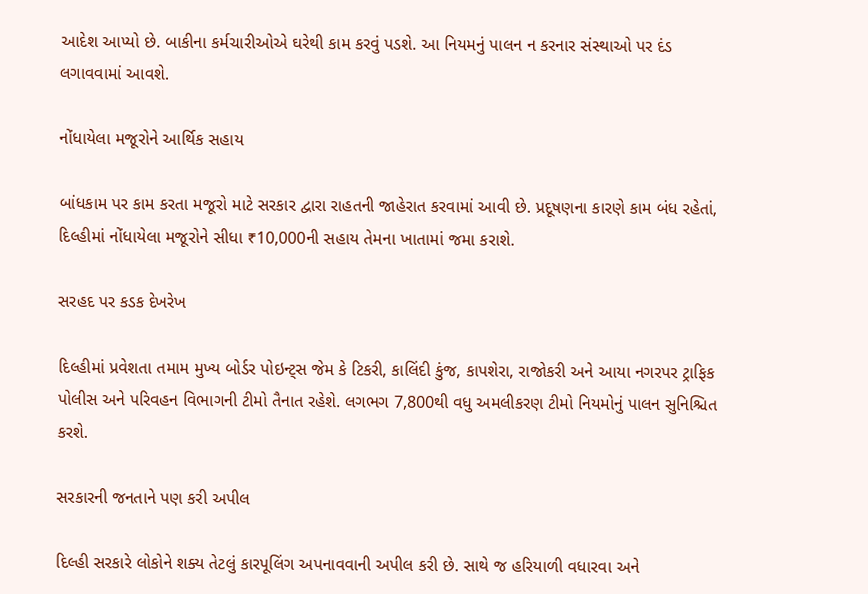આદેશ આપ્યો છે. બાકીના કર્મચારીઓએ ઘરેથી કામ કરવું પડશે. આ નિયમનું પાલન ન કરનાર સંસ્થાઓ પર દંડ લગાવવામાં આવશે.

નોંધાયેલા મજૂરોને આર્થિક સહાય

બાંધકામ પર કામ કરતા મજૂરો માટે સરકાર દ્વારા રાહતની જાહેરાત કરવામાં આવી છે. પ્રદૂષણના કારણે કામ બંધ રહેતાં, દિલ્હીમાં નોંધાયેલા મજૂરોને સીધા ₹10,000ની સહાય તેમના ખાતામાં જમા કરાશે.

સરહદ પર કડક દેખરેખ

દિલ્હીમાં પ્રવેશતા તમામ મુખ્ય બોર્ડર પોઇન્ટ્સ જેમ કે ટિકરી, કાલિંદી કુંજ, કાપશેરા, રાજોકરી અને આયા નગરપર ટ્રાફિક પોલીસ અને પરિવહન વિભાગની ટીમો તૈનાત રહેશે. લગભગ 7,800થી વધુ અમલીકરણ ટીમો નિયમોનું પાલન સુનિશ્ચિત કરશે.

સરકારની જનતાને પણ કરી અપીલ

દિલ્હી સરકારે લોકોને શક્ય તેટલું કારપૂલિંગ અપનાવવાની અપીલ કરી છે. સાથે જ હરિયાળી વધારવા અને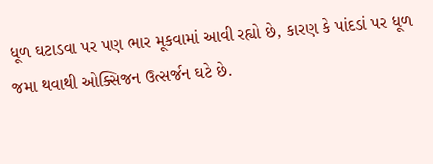ધૂળ ઘટાડવા પર પણ ભાર મૂકવામાં આવી રહ્યો છે, કારણ કે પાંદડાં પર ધૂળ જમા થવાથી ઓક્સિજન ઉત્સર્જન ઘટે છે.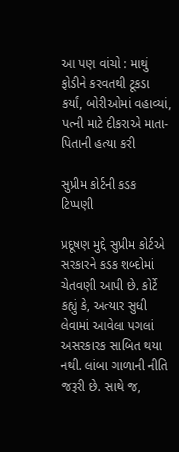આ પણ વાંચો : માથું ફોડીને કરવતથી ટૂકડા કર્યાં, બોરીઓમાં વહાવ્યાં, પત્ની માટે દીકરાએ માતા-પિતાની હત્યા કરી

સુપ્રીમ કોર્ટની કડક ટિપ્પણી

પ્રદૂષણ મુદ્દે સુપ્રીમ કોર્ટએ સરકારને કડક શબ્દોમાં ચેતવણી આપી છે. કોર્ટે કહ્યું કે, અત્યાર સુધી લેવામાં આવેલા પગલાં અસરકારક સાબિત થયા નથી. લાંબા ગાળાની નીતિ જરૂરી છે. સાથે જ,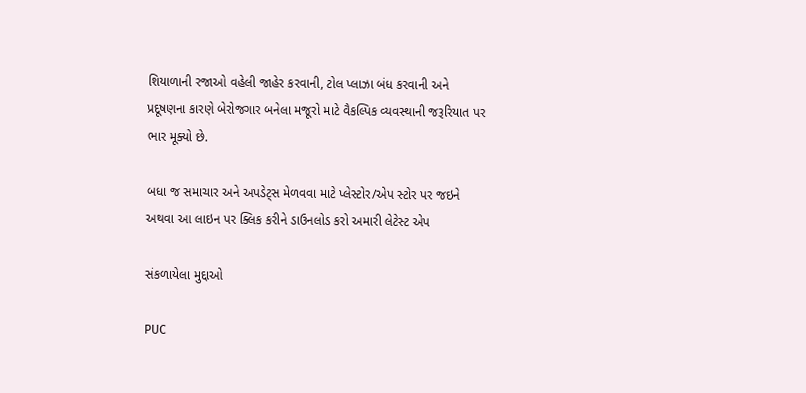શિયાળાની રજાઓ વહેલી જાહેર કરવાની, ટોલ પ્લાઝા બંધ કરવાની અને પ્રદૂષણના કારણે બેરોજગાર બનેલા મજૂરો માટે વૈકલ્પિક વ્યવસ્થાની જરૂરિયાત પર ભાર મૂક્યો છે.

બધા જ સમાચાર અને અપડેટ્સ મેળવવા માટે પ્લેસ્ટોર/એપ સ્ટોર પર જઇને અથવા આ લાઇન પર ક્લિક કરીને ડાઉનલોડ કરો અમારી લેટેસ્ટ એપ

સંકળાયેલા મુદ્દાઓ

PUC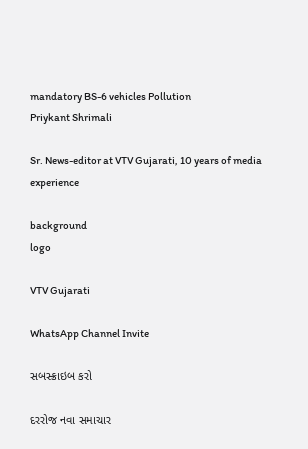mandatory BS-6 vehicles Pollution
Priykant Shrimali

Sr. News-editor at VTV Gujarati, 10 years of media experience

background
logo

VTV Gujarati

WhatsApp Channel Invite

સબસ્ક્રાઇબ કરો

દરરોજ નવા સમાચાર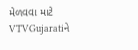મેળવવા માટે VTVGujaratiને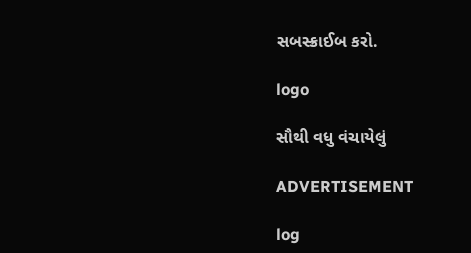સબસ્ક્રાઈબ કરો.

logo

સૌથી વધુ વંચાયેલું

ADVERTISEMENT

log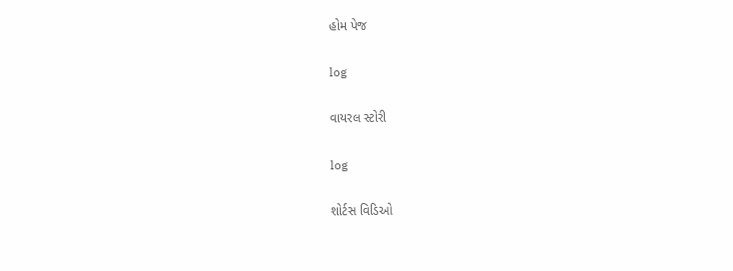હોમ પેજ

log

વાયરલ સ્ટોરી

log

શોર્ટસ વિડિઓ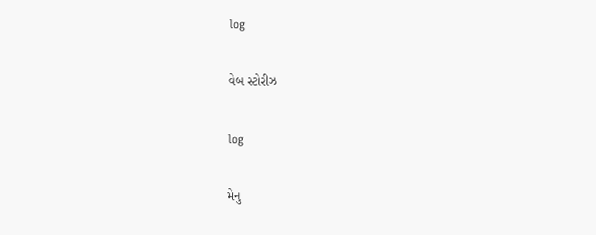log

વેબ સ્ટોરીઝ

log

મેનુ